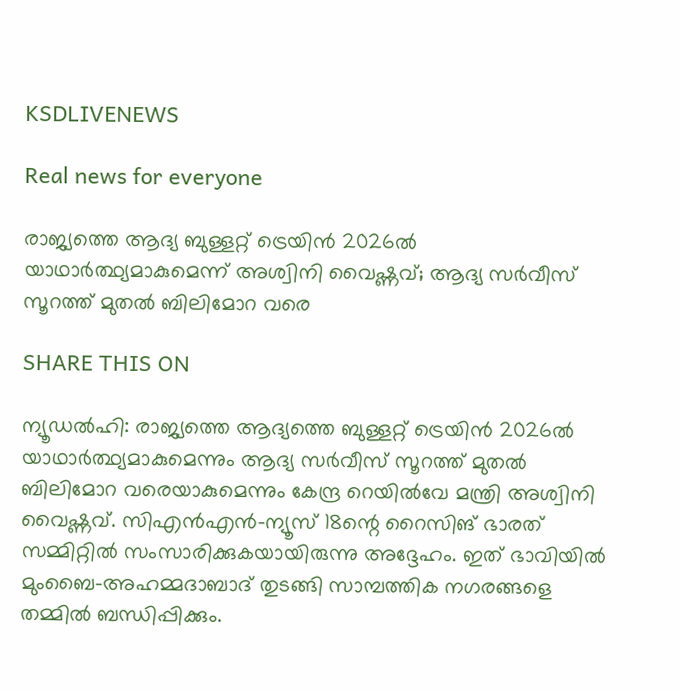KSDLIVENEWS

Real news for everyone

രാജ്യത്തെ ആദ്യ ബുള്ളറ്റ് ട്രെയിന്‍ 2026ല്‍ യാഥാര്‍ത്ഥ്യമാകുമെന്ന് അശ്വിനി വൈഷ്ണവ്; ആദ്യ സര്‍വീസ് സൂറത്ത് മുതല്‍ ബിലിമോറ വരെ

SHARE THIS ON

ന്യൂഡല്‍ഹി: രാജ്യത്തെ ആദ്യത്തെ ബുള്ളറ്റ് ട്രെയിന്‍ 2026ല്‍ യാഥാര്‍ത്ഥ്യമാകുമെന്നും ആദ്യ സര്‍വീസ് സൂറത്ത് മുതല്‍ ബിലിമോറ വരെയാകുമെന്നും കേന്ദ്ര റെയില്‍വേ മന്ത്രി അശ്വിനി വൈഷ്ണവ്. സിഎന്‍എന്‍-ന്യൂസ് 18ന്റെ റൈസിങ് ഭാരത് സമ്മിറ്റില്‍ സംസാരിക്കുകയായിരുന്നു അദ്ദേഹം. ഇത് ഭാവിയില്‍ മുംബൈ-അഹമ്മദാബാദ് തുടങ്ങി സാമ്പത്തിക നഗരങ്ങളെ തമ്മില്‍ ബന്ധിപ്പിക്കും.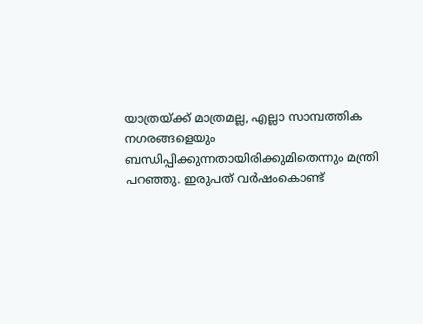യാത്രയ്‌ക്ക് മാത്രമല്ല, എല്ലാ സാമ്പത്തിക നഗരങ്ങളെയും ബന്ധിപ്പിക്കുന്നതായിരിക്കുമിതെന്നും മന്ത്രി പറഞ്ഞു. ഇരുപത് വര്‍ഷംകൊണ്ട്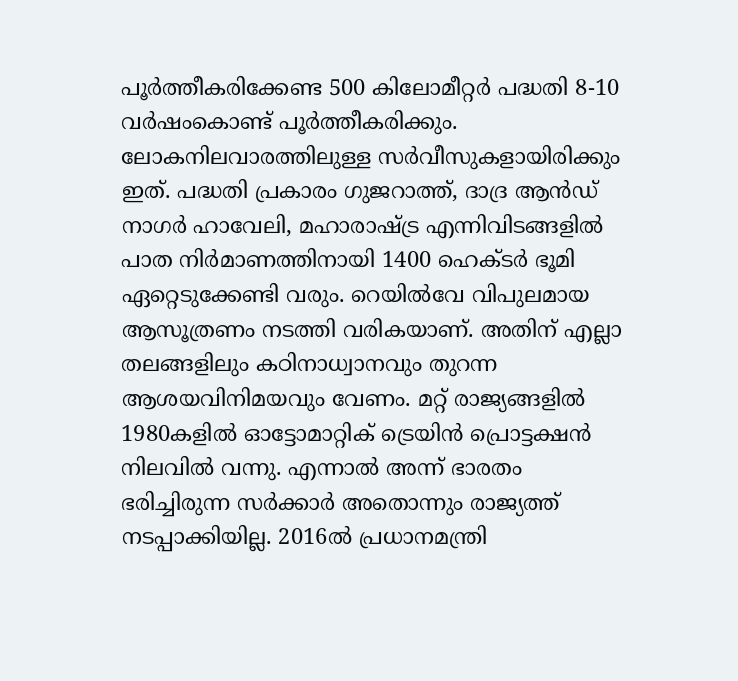പൂര്‍ത്തീകരിക്കേണ്ട 500 കിലോമീറ്റര്‍ പദ്ധതി 8-10 വര്‍ഷംകൊണ്ട് പൂര്‍ത്തീകരിക്കും. ലോകനിലവാരത്തിലുള്ള സര്‍വീസുകളായിരിക്കും ഇത്. പദ്ധതി പ്രകാരം ഗുജറാത്ത്, ദാദ്ര ആന്‍ഡ് നാഗര്‍ ഹാവേലി, മഹാരാഷ്‌ട്ര എന്നിവിടങ്ങളില്‍ പാത നിര്‍മാണത്തിനായി 1400 ഹെക്ടര്‍ ഭൂമി ഏറ്റെടുക്കേണ്ടി വരും. റെയില്‍വേ വിപുലമായ ആസൂത്രണം നടത്തി വരികയാണ്. അതിന് എല്ലാ തലങ്ങളിലും കഠിനാധ്വാനവും തുറന്ന ആശയവിനിമയവും വേണം. മറ്റ് രാജ്യങ്ങളില്‍ 1980കളില്‍ ഓട്ടോമാറ്റിക് ട്രെയിന്‍ പ്രൊട്ടക്ഷന്‍ നിലവില്‍ വന്നു. എന്നാല്‍ അന്ന് ഭാരതം ഭരിച്ചിരുന്ന സര്‍ക്കാര്‍ അതൊന്നും രാജ്യത്ത് നടപ്പാക്കിയില്ല. 2016ല്‍ പ്രധാനമന്ത്രി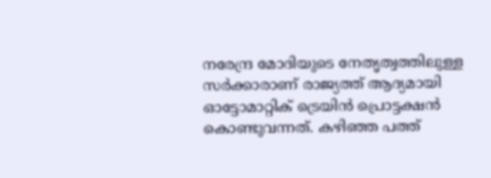നരേന്ദ്ര മോദിയുടെ നേതൃത്വത്തിലുള്ള സര്‍ക്കാരാണ് രാജ്യത്ത് ആദ്യമായി ഓട്ടോമാറ്റിക് ട്രെയിന്‍ പ്രൊട്ടക്ഷന്‍ കൊണ്ടുവന്നത്. കഴിഞ്ഞ പത്ത്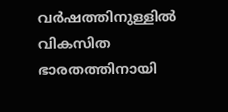വര്‍ഷത്തിനുള്ളില്‍ വികസിത ഭാരതത്തിനായി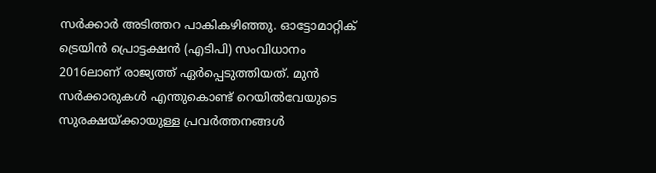സര്‍ക്കാര്‍ അടിത്തറ പാകികഴിഞ്ഞു. ഓട്ടോമാറ്റിക് ട്രെയിന്‍ പ്രൊട്ടക്ഷന്‍ (എടിപി) സംവിധാനം 2016ലാണ് രാജ്യത്ത് ഏര്‍പ്പെടുത്തിയത്. മുന്‍ സര്‍ക്കാരുകള്‍ എന്തുകൊണ്ട് റെയില്‍വേയുടെ സുരക്ഷയ്‌ക്കായുള്ള പ്രവര്‍ത്തനങ്ങള്‍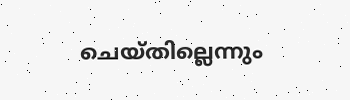ചെയ്തില്ലെന്നും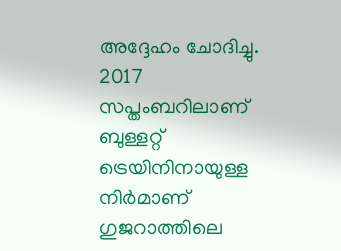അദ്ദേഹം ചോദിച്ചു. 2017 സപ്തംബറിലാണ് ബുള്ളറ്റ് ട്രെയിനിനായുള്ള നിര്‍മാണ് ഗുജറാത്തിലെ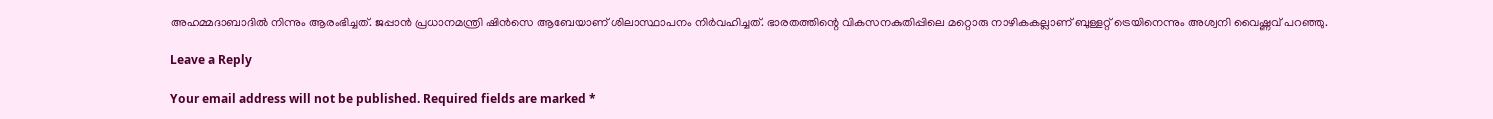അഹമ്മദാബാദില്‍ നിന്നും ആരംഭിച്ചത്. ജപ്പാന്‍ പ്രധാനമന്ത്രി ഷിന്‍സെ ആബേയാണ് ശിലാസ്ഥാപനം നിര്‍വഹിച്ചത്. ഭാരതത്തിന്റെ വികസനകുതിപ്പിലെ മറ്റൊരു നാഴികകല്ലാണ് ബുള്ളറ്റ് ട്രെയിനെന്നും അശ്വനി വൈഷ്ണവ് പറഞ്ഞു.

Leave a Reply

Your email address will not be published. Required fields are marked *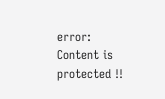error: Content is protected !!